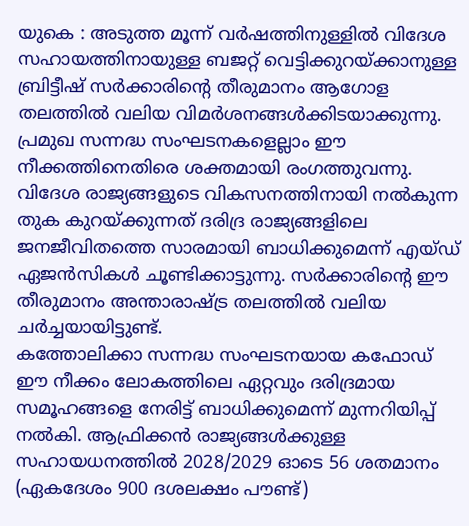യുകെ : അടുത്ത മൂന്ന് വർഷത്തിനുള്ളിൽ വിദേശ സഹായത്തിനായുള്ള ബജറ്റ് വെട്ടിക്കുറയ്ക്കാനുള്ള ബ്രിട്ടീഷ് സർക്കാരിന്റെ തീരുമാനം ആഗോള തലത്തിൽ വലിയ വിമർശനങ്ങൾക്കിടയാക്കുന്നു. പ്രമുഖ സന്നദ്ധ സംഘടനകളെല്ലാം ഈ നീക്കത്തിനെതിരെ ശക്തമായി രംഗത്തുവന്നു. വിദേശ രാജ്യങ്ങളുടെ വികസനത്തിനായി നൽകുന്ന തുക കുറയ്ക്കുന്നത് ദരിദ്ര രാജ്യങ്ങളിലെ ജനജീവിതത്തെ സാരമായി ബാധിക്കുമെന്ന് എയ്ഡ് ഏജൻസികൾ ചൂണ്ടിക്കാട്ടുന്നു. സർക്കാരിന്റെ ഈ തീരുമാനം അന്താരാഷ്ട്ര തലത്തിൽ വലിയ ചർച്ചയായിട്ടുണ്ട്.
കത്തോലിക്കാ സന്നദ്ധ സംഘടനയായ കഫോഡ് ഈ നീക്കം ലോകത്തിലെ ഏറ്റവും ദരിദ്രമായ സമൂഹങ്ങളെ നേരിട്ട് ബാധിക്കുമെന്ന് മുന്നറിയിപ്പ് നൽകി. ആഫ്രിക്കൻ രാജ്യങ്ങൾക്കുള്ള സഹായധനത്തിൽ 2028/2029 ഓടെ 56 ശതമാനം (ഏകദേശം 900 ദശലക്ഷം പൗണ്ട്)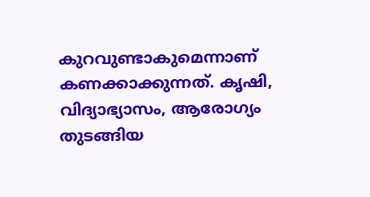കുറവുണ്ടാകുമെന്നാണ് കണക്കാക്കുന്നത്. കൃഷി, വിദ്യാഭ്യാസം, ആരോഗ്യം തുടങ്ങിയ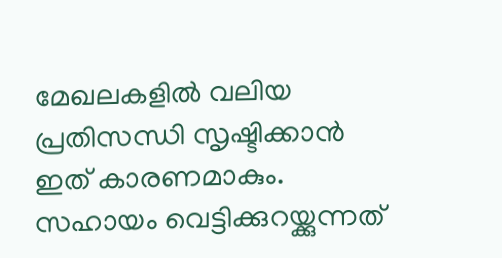മേഖലകളിൽ വലിയ പ്രതിസന്ധി സൃഷ്ടിക്കാൻ ഇത് കാരണമാകും. സഹായം വെട്ടിക്കുറയ്ക്കുന്നത്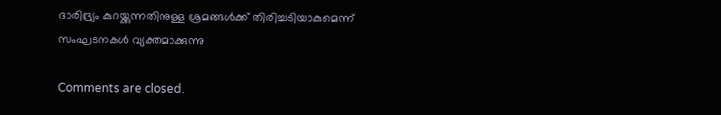ദാരിദ്ര്യം കുറയ്ക്കുന്നതിനുള്ള ശ്രമങ്ങൾക്ക് തിരിച്ചടിയാകുമെന്ന് സംഘടനകൾ വ്യക്തമാക്കുന്നു

Comments are closed.